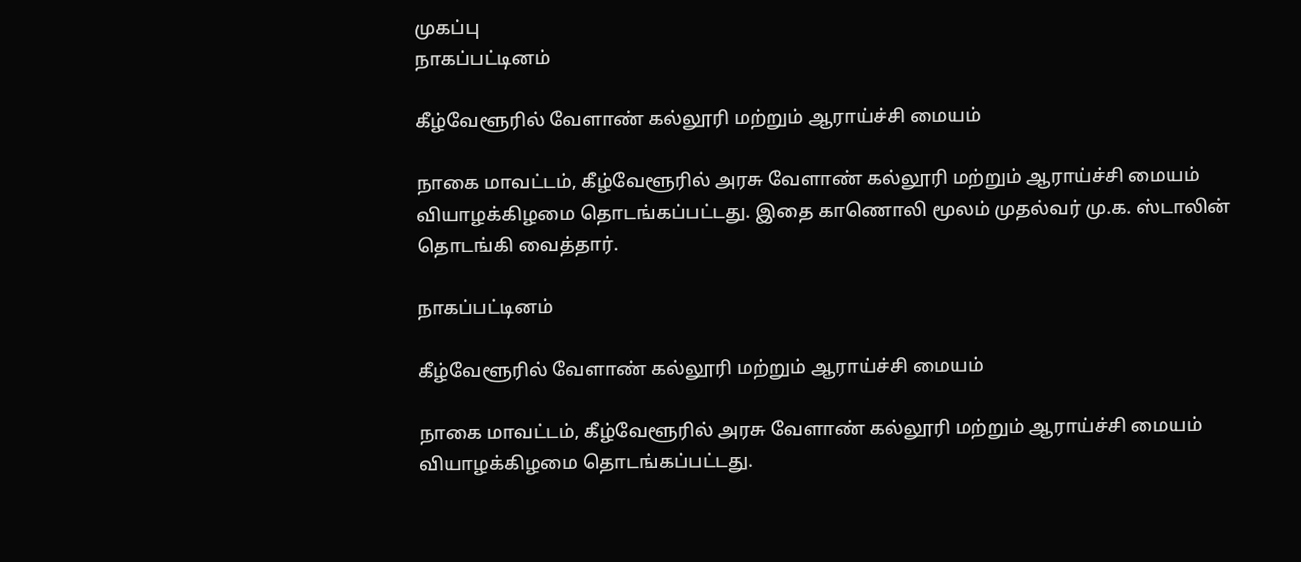முகப்பு
நாகப்பட்டினம்

கீழ்வேளூரில் வேளாண் கல்லூரி மற்றும் ஆராய்ச்சி மையம்

நாகை மாவட்டம், கீழ்வேளூரில் அரசு வேளாண் கல்லூரி மற்றும் ஆராய்ச்சி மையம் வியாழக்கிழமை தொடங்கப்பட்டது. இதை காணொலி மூலம் முதல்வர் மு.க. ஸ்டாலின் தொடங்கி வைத்தார்.

நாகப்பட்டினம்

கீழ்வேளூரில் வேளாண் கல்லூரி மற்றும் ஆராய்ச்சி மையம்

நாகை மாவட்டம், கீழ்வேளூரில் அரசு வேளாண் கல்லூரி மற்றும் ஆராய்ச்சி மையம் வியாழக்கிழமை தொடங்கப்பட்டது.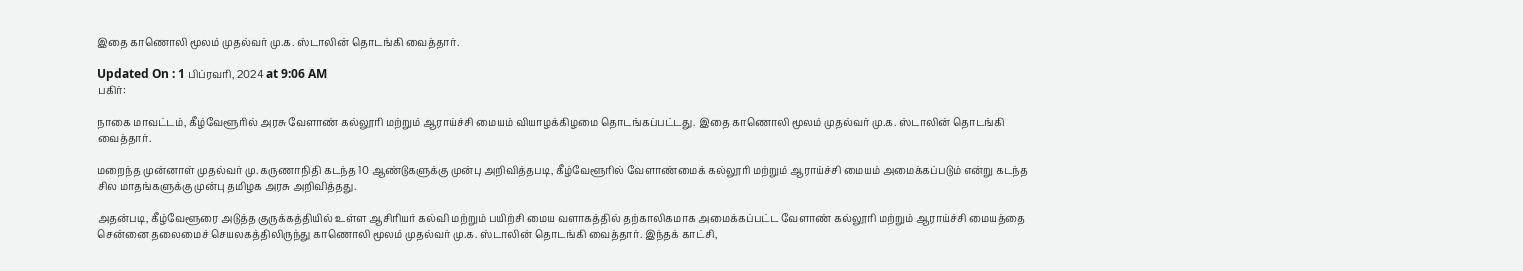இதை காணொலி மூலம் முதல்வர் மு.க. ஸ்டாலின் தொடங்கி வைத்தார்.

Updated On : 1 பிப்ரவரி, 2024 at 9:06 AM
பகிர்:

நாகை மாவட்டம், கீழ்வேளூரில் அரசு வேளாண் கல்லூரி மற்றும் ஆராய்ச்சி மையம் வியாழக்கிழமை தொடங்கப்பட்டது. இதை காணொலி மூலம் முதல்வர் மு.க. ஸ்டாலின் தொடங்கி வைத்தார்.

மறைந்த முன்னாள் முதல்வர் மு. கருணாநிதி கடந்த 10 ஆண்டுகளுக்கு முன்பு அறிவித்தபடி, கீழ்வேளூரில் வேளாண்மைக் கல்லூரி மற்றும் ஆராய்ச்சி மையம் அமைக்கப்படும் என்று கடந்த சில மாதங்களுக்கு முன்பு தமிழக அரசு அறிவித்தது.

அதன்படி, கீழ்வேளூரை அடுத்த குருக்கத்தியில் உள்ள ஆசிரியர் கல்வி மற்றும் பயிற்சி மைய வளாகத்தில் தற்காலிகமாக அமைக்கப்பட்ட வேளாண் கல்லூரி மற்றும் ஆராய்ச்சி மையத்தை சென்னை தலைமைச் செயலகத்திலிருந்து காணொலி மூலம் முதல்வர் மு.க. ஸ்டாலின் தொடங்கி வைத்தார். இந்தக் காட்சி,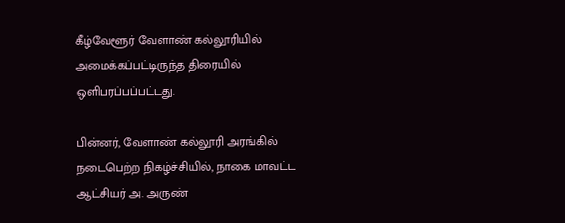கீழ்வேளூர் வேளாண் கல்லூரியில் அமைக்கப்பட்டிருந்த திரையில் ஒளிபரப்பப்பட்டது.

பின்னர், வேளாண் கல்லூரி அரங்கில் நடைபெற்ற நிகழ்ச்சியில், நாகை மாவட்ட ஆட்சியர் அ. அருண்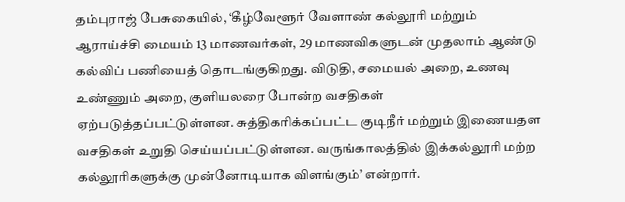தம்புராஜ் பேசுகையில், ‘கீழ்வேளூர் வேளாண் கல்லூரி மற்றும் ஆராய்ச்சி மையம் 13 மாணவர்கள், 29 மாணவிகளுடன் முதலாம் ஆண்டு கல்விப் பணியைத் தொடங்குகிறது. விடுதி, சமையல் அறை, உணவு உண்ணும் அறை, குளியலரை போன்ற வசதிகள் ஏற்படுத்தப்பட்டுள்ளன. சுத்திகரிக்கப்பட்ட குடிநீர் மற்றும் இணையதள வசதிகள் உறுதி செய்யப்பட்டுள்ளன. வருங்காலத்தில் இக்கல்லூரி மற்ற கல்லூரிகளுக்கு முன்னோடியாக விளங்கும்’ என்றார்.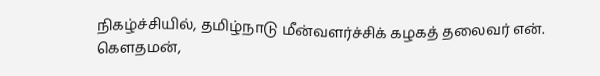நிகழ்ச்சியில், தமிழ்நாடு மீன்வளர்ச்சிக் கழகத் தலைவர் என். கௌதமன்,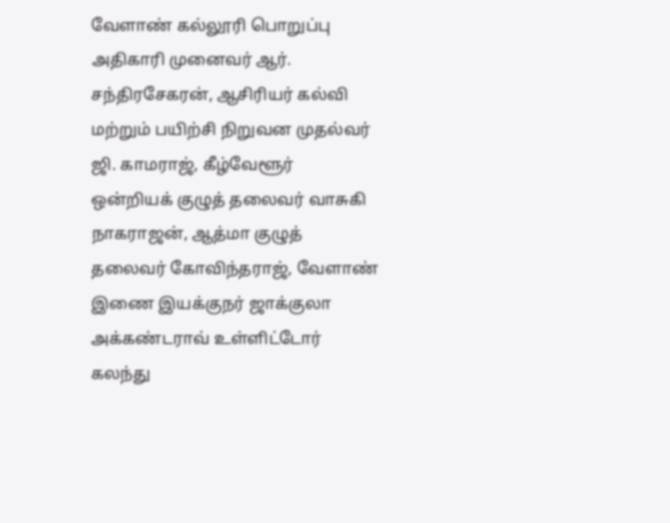வேளாண் கல்லூரி பொறுப்பு அதிகாரி முனைவர் ஆர். சந்திரசேகரன், ஆசிரியர் கல்வி மற்றும் பயிற்சி நிறுவன முதல்வர் ஜி. காமராஜ், கீழ்வேளூர் ஒன்றியக் குழுத் தலைவர் வாசுகி நாகராஜன், ஆத்மா குழுத் தலைவர் கோவிந்தராஜ், வேளாண் இணை இயக்குநர் ஜாக்குலா அக்கண்டராவ் உள்ளிட்டோர் கலந்து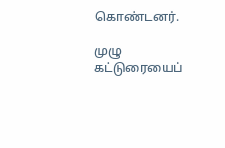கொண்டனர்.

முழு கட்டுரையைப்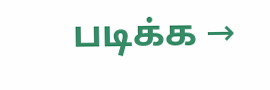படிக்க →